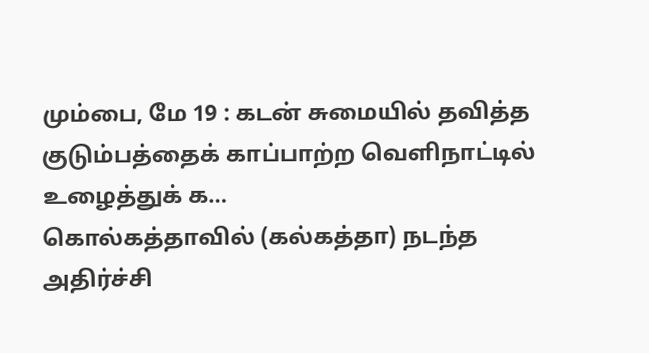மும்பை, மே 19 : கடன் சுமையில் தவித்த குடும்பத்தைக் காப்பாற்ற வெளிநாட்டில் உழைத்துக் க…
கொல்கத்தாவில் (கல்கத்தா) நடந்த அதிர்ச்சி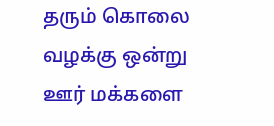தரும் கொலை வழக்கு ஒன்று ஊர் மக்களை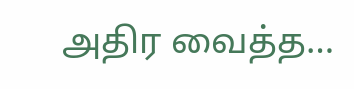அதிர வைத்த…